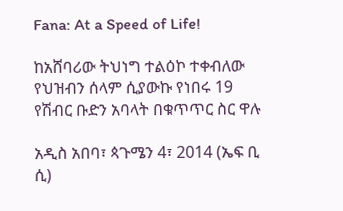Fana: At a Speed of Life!

ከአሸባሪው ትህነግ ተልዕኮ ተቀብለው የህዝብን ሰላም ሲያውኩ የነበሩ 19 የሽብር ቡድን አባላት በቁጥጥር ስር ዋሉ

አዲስ አበባ፣ ጳጉሜን 4፣ 2014 (ኤፍ ቢ ሲ)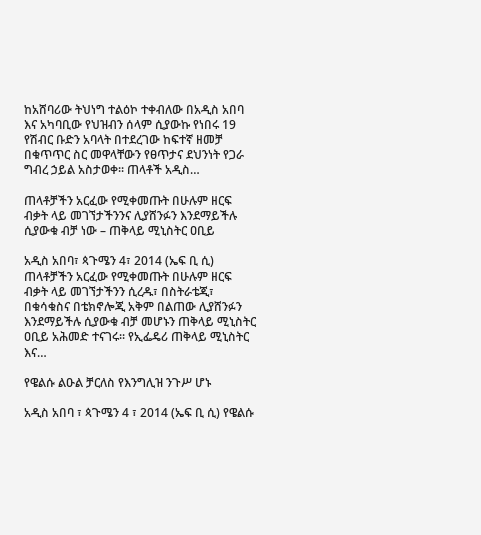ከአሸባሪው ትህነግ ተልዕኮ ተቀብለው በአዲስ አበባ እና አካባቢው የህዝብን ሰላም ሲያውኩ የነበሩ 19 የሽብር ቡድን አባላት በተደረገው ከፍተኛ ዘመቻ በቁጥጥር ስር መዋላቸውን የፀጥታና ደህንነት የጋራ ግብረ ኃይል አስታወቀ፡፡ ጠላቶች አዲስ…

ጠላቶቻችን አርፈው የሚቀመጡት በሁሉም ዘርፍ ብቃት ላይ መገኘታችንንና ሊያሸንፉን እንደማይችሉ ሲያውቁ ብቻ ነው – ጠቅላይ ሚኒስትር ዐቢይ

አዲስ አበባ፣ ጳጉሜን 4፣ 2014 (ኤፍ ቢ ሲ) ጠላቶቻችን አርፈው የሚቀመጡት በሁሉም ዘርፍ ብቃት ላይ መገኘታችንን ሲረዱ፣ በስትራቴጂ፣ በቁሳቁስና በቴክኖሎጂ አቅም በልጠው ሊያሸንፉን እንደማይችሉ ሲያውቁ ብቻ መሆኑን ጠቅላይ ሚኒስትር ዐቢይ አሕመድ ተናገሩ፡፡ የኢፌዴሪ ጠቅላይ ሚኒስትር እና…

የዌልሱ ልዑል ቻርለስ የእንግሊዝ ንጉሥ ሆኑ

አዲስ አበባ ፣ ጳጉሜን 4 ፣ 2014 (ኤፍ ቢ ሲ) የዌልሱ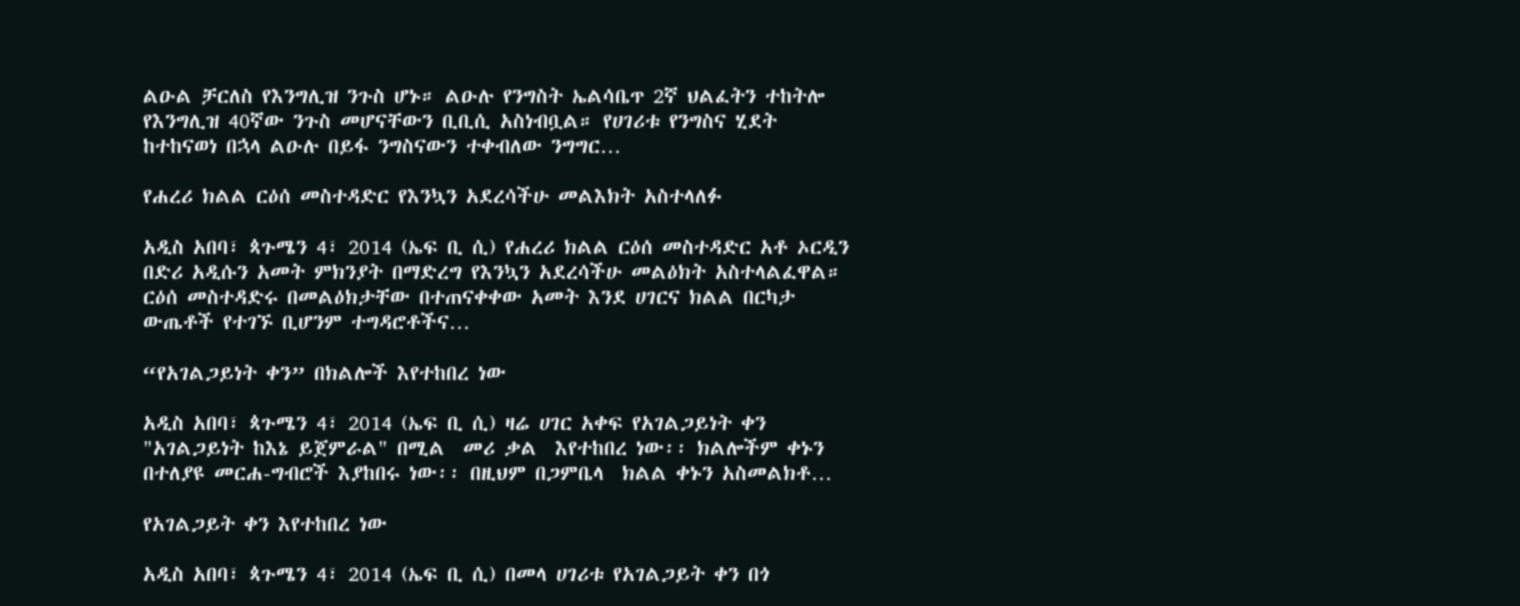ልዑል ቻርለስ የእንግሊዝ ንጉስ ሆኑ። ልዑሉ የንግስት ኤልሳቤጥ 2ኛ ህልፈትን ተከትሎ የእንግሊዝ 40ኛው ንጉስ መሆናቸውን ቢቢሲ አስነብቧል። የሀገሪቱ የንግስና ሂደት ከተከናወነ በኋላ ልዑሉ በይፋ ንግስናውን ተቀብለው ንግግር…

የሐረሪ ክልል ርዕሰ መስተዳድር የእንኳን አደረሳችሁ መልእክት አስተላለፉ

አዲስ አበባ፣ ጳጉሜን 4፣ 2014 (ኤፍ ቢ ሲ) የሐረሪ ክልል ርዕሰ መስተዳድር አቶ ኦርዲን በድሪ አዲሱን አመት ምክንያት በማድረግ የእንኳን አደረሳችሁ መልዕክት አስተላልፈዋል። ርዕሰ መስተዳድሩ በመልዕክታቸው በተጠናቀቀው አመት እንደ ሀገርና ክልል በርካታ ውጤቶች የተገኙ ቢሆንም ተግዳሮቶችና…

“የአገልጋይነት ቀን” በክልሎች እየተከበረ ነው

አዲስ አበባ፣ ጳጉሜን 4፣ 2014 (ኤፍ ቢ ሲ) ዛሬ ሀገር አቀፍ የአገልጋይነት ቀን "አገልጋይነት ከእኔ ይጀምራል" በሚል  መሪ ቃል  እየተከበረ ነው፡፡ ክልሎችም ቀኑን በተለያዩ መርሐ-ግብሮች እያከበሩ ነው፡፡ በዚህም በጋምቤላ  ክልል ቀኑን አስመልክቶ…

የአገልጋይት ቀን እየተከበረ ነው

አዲስ አበባ፣ ጳጉሜን 4፣ 2014 (ኤፍ ቢ ሲ) በመላ ሀገሪቱ የአገልጋይት ቀን በጎ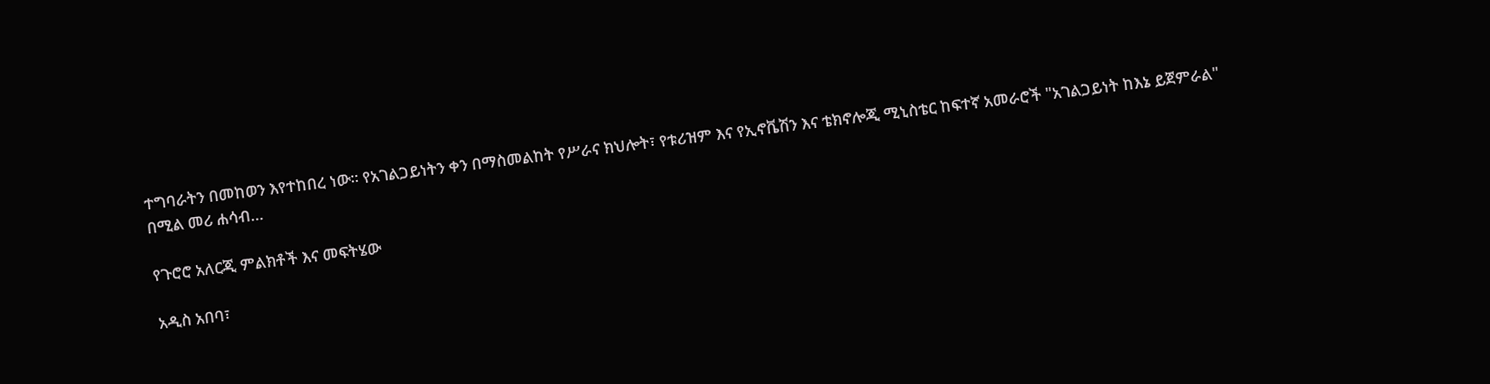ተግባራትን በመከወን እየተከበረ ነው፡፡ የአገልጋይነትን ቀን በማስመልከት የሥራና ክህሎት፣ የቱሪዝም እና የኢኖቬሽን እና ቴክኖሎጂ ሚኒስቴር ከፍተኛ አመራሮች "አገልጋይነት ከእኔ ይጀምራል" በሚል መሪ ሐሳብ…

የጉሮሮ አለርጂ ምልክቶች እና መፍትሄው

አዲስ አበባ፣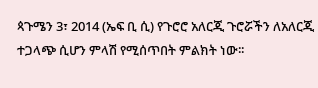ጳጉሜን 3፣ 2014 (ኤፍ ቢ ሲ) የጉሮሮ አለርጂ ጉሮሯችን ለአለርጂ ተጋላጭ ሲሆን ምላሽ የሚሰጥበት ምልክት ነው፡፡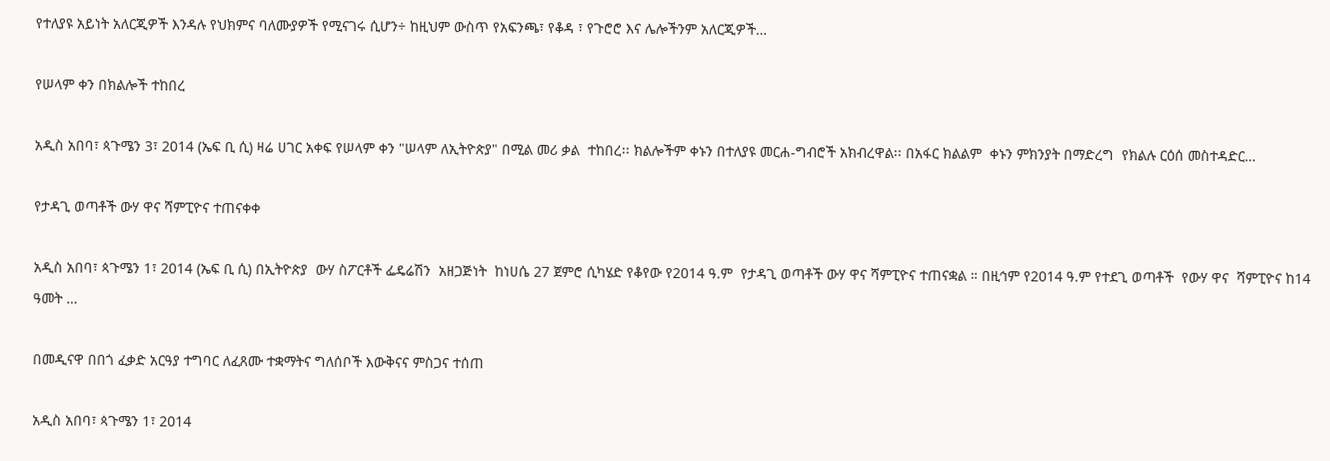የተለያዩ አይነት አለርጂዎች እንዳሉ የህክምና ባለሙያዎች የሚናገሩ ሲሆን÷ ከዚህም ውስጥ የአፍንጫ፣ የቆዳ ፣ የጉሮሮ እና ሌሎችንም አለርጂዎች…

የሠላም ቀን በክልሎች ተከበረ

አዲስ አበባ፣ ጳጉሜን 3፣ 2014 (ኤፍ ቢ ሲ) ዛሬ ሀገር አቀፍ የሠላም ቀን "ሠላም ለኢትዮጵያ" በሚል መሪ ቃል  ተከበረ፡፡ ክልሎችም ቀኑን በተለያዩ መርሐ-ግብሮች አክብረዋል፡፡ በአፋር ክልልም  ቀኑን ምክንያት በማድረግ  የክልሉ ርዕሰ መስተዳድር…

የታዳጊ ወጣቶች ውሃ ዋና ሻምፒዮና ተጠናቀቀ

አዲስ አበባ፣ ጳጉሜን 1፣ 2014 (ኤፍ ቢ ሲ) በኢትዮጵያ  ውሃ ስፖርቶች ፌዴሬሽን  አዘጋጅነት  ከነሀሴ 27 ጀምሮ ሲካሄድ የቆየው የ2014 ዓ.ም  የታዳጊ ወጣቶች ውሃ ዋና ሻምፒዮና ተጠናቋል ። በዚኅም የ2014 ዓ.ም የተደጊ ወጣቶች  የውሃ ዋና  ሻምፒዮና ከ14 ዓመት …

በመዲናዋ በበጎ ፈቃድ አርዓያ ተግባር ለፈጸሙ ተቋማትና ግለሰቦች እውቅናና ምስጋና ተሰጠ

አዲስ አበባ፣ ጳጉሜን 1፣ 2014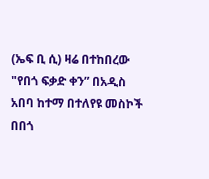(ኤፍ ቢ ሲ) ዛሬ በተከበረው "የበጎ ፍቃድ ቀን” በአዲስ አበባ ከተማ በተለየዩ መስኮች በበጎ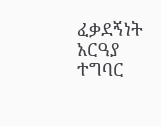ፈቃደኝነት አርዓያ ተግባር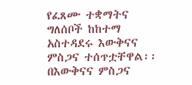የፈጸሙ ተቋማትና ግለሰቦች ከከተማ አስተዳደሩ እውቅናና ምስጋና ተሰጥቷቸዋል፡፡ በእውቅናና ምስጋና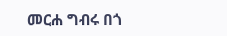መርሐ ግብሩ በጎ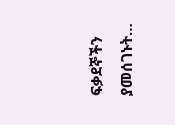ፍቃደኞችን ያመሰገኑት…